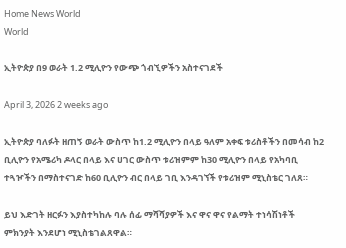Home News World
World

ኢትዮጵያ በ9 ወራት 1.2 ሚሊዮን የውጭ ጎብኚዎችን አስተናገደች

April 3, 2026 2 weeks ago

ኢትዮጵያ ባለፉት ዘጠኝ ወራት ውስጥ ከ1.2 ሚሊዮን በላይ ዓለም አቀፍ ቱሪስቶችን በመሳብ ከ2 ቢሊዮን የአሜሪካ ዶላር በላይ እና ሀገር ውስጥ ቱሪዝምም ከ30 ሚሊዮን በላይ የአካባቢ ተጓዦችን በማስተናገድ ከ60 ቢሊዮን ብር በላይ ገቢ እንዳገኘች የቱሪዝም ሚኒስቴር ገለጸ።

ይህ እድገት ዘርፉን እያስተካከሉ ባሉ ሰፊ ማሻሻያዎች እና ዋና ዋና የልማት ተነሳሽነቶች ምክንያት እንደሆነ ሚኒስቴገልጸዋል።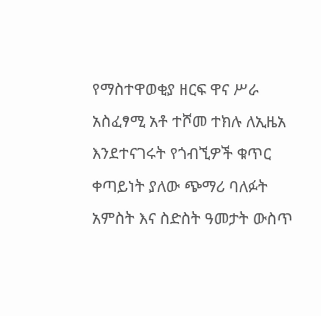የማስተዋወቂያ ዘርፍ ዋና ሥራ አስፈፃሚ አቶ ተሾመ ተክሉ ለኢዜአ እንደተናገሩት የጎብኚዎች ቁጥር ቀጣይነት ያለው ጭማሪ ባለፉት አምስት እና ስድስት ዓመታት ውስጥ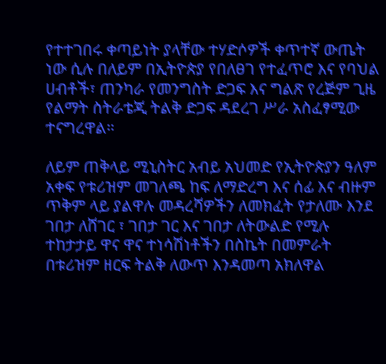የተተገበሩ ቀጣይነት ያላቸው ተሃድሶዎች ቀጥተኛ ውጤት ነው ሲሉ በለይም በኢትዮጵያ የበለፀገ የተፈጥሮ እና የባህል ሀብቶች፣ ጠንካራ የመንግስት ድጋፍ እና ግልጽ የረጅም ጊዜ የልማት ስትራቴጂ ትልቅ ድጋፍ ዳደረገ ሥራ አስፈፃሚው ተናግረዋል።

ለይም ጠቅላይ ሚኒስትር አብይ አህመድ የኢትዮጵያን ዓለም አቀፍ የቱሪዝም መገለጫ ከፍ ለማድረግ እና ሰፊ እና ብዙም ጥቅም ላይ ያልዋሉ መዳረሻዎችን ለመክፈት የታለሙ እንደ ገበታ ለሸገር ፣ ገበታ ገር እና ገበታ ለትውልድ የሚሉ ተከታታይ ዋና ዋና ተነሳሽነቶችን በስኬት በመምራት በቱሪዝም ዘርፍ ትልቅ ለውጥ እንዳመጣ አክለዋል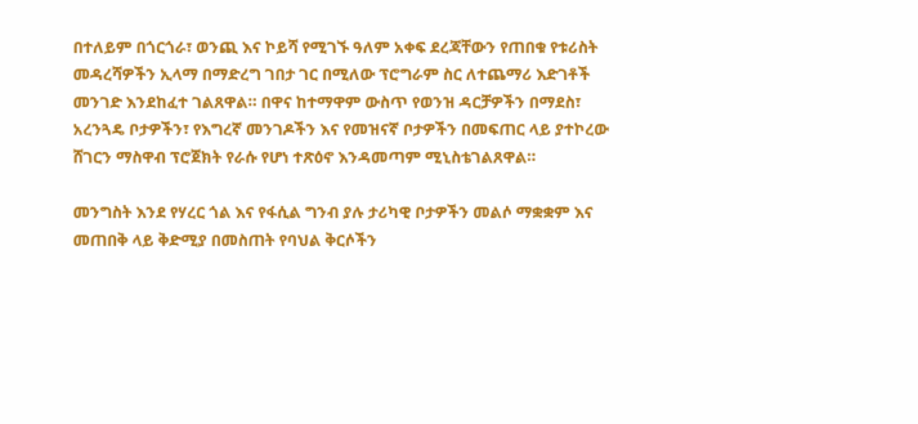በተለይም በጎርጎራ፣ ወንጪ እና ኮይሻ የሚገኙ ዓለም አቀፍ ደረጃቸውን የጠበቁ የቱሪስት መዳረሻዎችን ኢላማ በማድረግ ገበታ ገር በሚለው ፕሮግራም ስር ለተጨማሪ እድገቶች መንገድ እንደከፈተ ገልጸዋል። በዋና ከተማዋም ውስጥ የወንዝ ዳርቻዎችን በማደስ፣ አረንጓዴ ቦታዎችን፣ የእግረኛ መንገዶችን እና የመዝናኛ ቦታዎችን በመፍጠር ላይ ያተኮረው ሸገርን ማስዋብ ፕሮጀክት የራሱ የሆነ ተጽዕኖ እንዳመጣም ሚኒስቴገልጸዋል።

መንግስት እንደ የሃረር ጎል እና የፋሲል ግንብ ያሉ ታሪካዊ ቦታዎችን መልሶ ማቋቋም እና መጠበቅ ላይ ቅድሚያ በመስጠት የባህል ቅርሶችን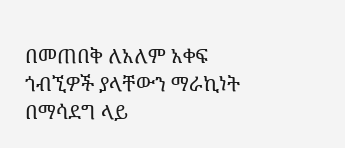በመጠበቅ ለአለም አቀፍ ጎብኚዎች ያላቸውን ማራኪነት በማሳደግ ላይ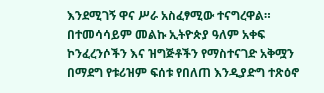እንደሚገኝ ዋና ሥራ አስፈፃሚው ተናግረዋል። በተመሳሳይም መልኩ ኢትዮጵያ ዓለም አቀፍ ኮንፈረንሶችን እና ዝግጅቶችን የማስተናገድ አቅሟን በማደግ የቱሪዝም ፍሰቱ የበለጠ እንዲያድግ ተጽዕኖ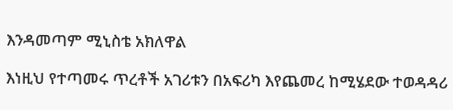እንዳመጣም ሚኒስቴ አክለዋል

እነዚህ የተጣመሩ ጥረቶች አገሪቱን በአፍሪካ እየጨመረ ከሚሄደው ተወዳዳሪ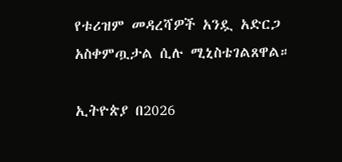የቱሪዝም መዳረሻዎች አንዷ አድርጋ አስቀምጧታል ሲሉ ሚኒስቴገልጸዋል።

ኢትዮጵያ በ2026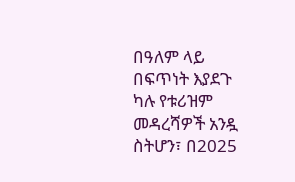በዓለም ላይ በፍጥነት እያደጉ ካሉ የቱሪዝም መዳረሻዎች አንዷ ስትሆን፣ በ2025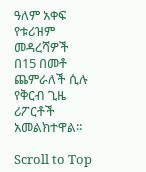ዓለም አቀፍ የቱሪዝም መዳረሻዎች በ15 በመቶ ጨምራለች ሲሉ የቅርብ ጊዜ ሪፖርቶች አመልክተዋል።

Scroll to Top